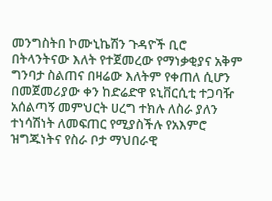መንግስትበ ኮሙኒኬሽን ጉዳዮች ቢሮ በትላንትናው እለት የተጀመረው የማነቃቂያና አቅም ግንባታ ስልጠና በዛሬው እለትም የቀጠለ ሲሆን በመጀመሪያው ቀን ከድሬድዋ ዩኒቨርሲቲ ተጋባዥ አሰልጣኝ መምህርት ሀረግ ተክሉ ለስራ ያለን ተነሳሽነት ለመፍጠር የሚያስችሉ የአእምሮ ዝግጁነትና የስራ ቦታ ማህበራዊ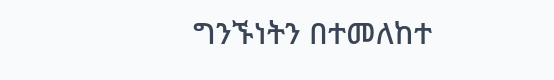ግንኙነትን በተመለከተ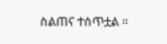ስልጠና ተሰጥቷል ።